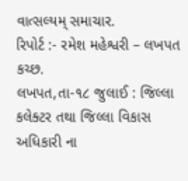વાત્સલ્યમ્ સમાચાર.
રિપોર્ટ :- રમેશ મહેશ્વરી – લખપત કચ્છ.
લખપત,તા-૧૮ જુલાઈ : જિલ્લા કલેક્ટર તથા જિલ્લા વિકાસ અધિકારી ના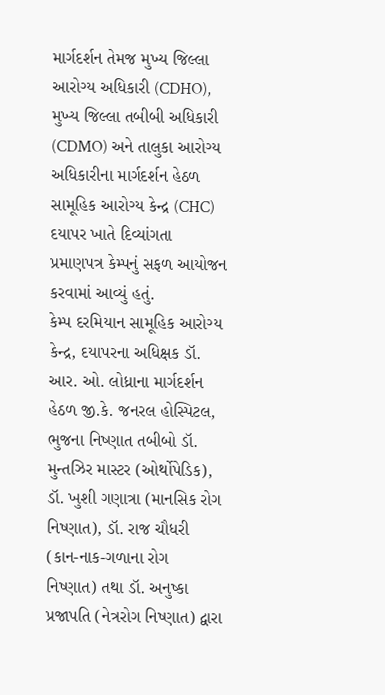માર્ગદર્શન તેમજ મુખ્ય જિલ્લા આરોગ્ય અધિકારી (CDHO), મુખ્ય જિલ્લા તબીબી અધિકારી (CDMO) અને તાલુકા આરોગ્ય અધિકારીના માર્ગદર્શન હેઠળ સામૂહિક આરોગ્ય કેન્દ્ર (CHC) દયાપર ખાતે દિવ્યાંગતા પ્રમાણપત્ર કેમ્પનું સફળ આયોજન કરવામાં આવ્યું હતું.
કેમ્પ દરમિયાન સામૂહિક આરોગ્ય કેન્દ્ર, દયાપરના અધિક્ષક ડૉ. આર. ઓ. લોધ્રાના માર્ગદર્શન હેઠળ જી.કે. જનરલ હોસ્પિટલ, ભુજના નિષ્ણાત તબીબો ડૉ. મુન્તઝિર માસ્ટર (ઓર્થોપેડિક), ડૉ. ખુશી ગણાત્રા (માનસિક રોગ નિષ્ણાત), ડૉ. રાજ ચૌધરી (કાન-નાક-ગળાના રોગ નિષ્ણાત) તથા ડૉ. અનુષ્કા પ્રજાપતિ (નેત્રરોગ નિષ્ણાત) દ્વારા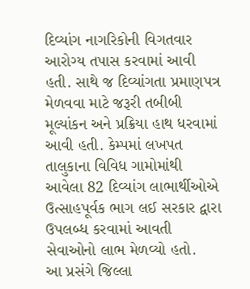દિવ્યાંગ નાગરિકોની વિગતવાર આરોગ્ય તપાસ કરવામાં આવી હતી. સાથે જ દિવ્યાંગતા પ્રમાણપત્ર મેળવવા માટે જરૂરી તબીબી મૂલ્યાંકન અને પ્રક્રિયા હાથ ધરવામાં આવી હતી. કેમ્પમાં લખપત તાલુકાના વિવિધ ગામોમાંથી આવેલા 82 દિવ્યાંગ લાભાર્થીઓએ ઉત્સાહપૂર્વક ભાગ લઈ સરકાર દ્વારા ઉપલબ્ધ કરવામાં આવતી સેવાઓનો લાભ મેળવ્યો હતો.
આ પ્રસંગે જિલ્લા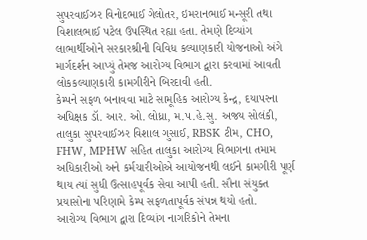સુપરવાઈઝર વિનોદભાઈ ગેલોતર, ઇમરાનભાઈ મન્સૂરી તથા વિશાલભાઈ પટેલ ઉપસ્થિત રહ્યા હતા. તેમણે દિવ્યાંગ લાભાર્થીઓને સરકારશ્રીની વિવિધ કલ્યાણકારી યોજનાઓ અંગે માર્ગદર્શન આપ્યું તેમજ આરોગ્ય વિભાગ દ્વારા કરવામાં આવતી લોકકલ્યાણકારી કામગીરીને બિરદાવી હતી.
કેમ્પને સફળ બનાવવા માટે સામૂહિક આરોગ્ય કેન્દ્ર, દયાપરના અધિક્ષક ડૉ. આર. ઓ. લોધ્રા, મ.પ.હે.સુ. અજય સોલંકી, તાલુકા સુપરવાઈઝર વિશાલ ગુસાઈ, RBSK ટીમ, CHO, FHW, MPHW સહિત તાલુકા આરોગ્ય વિભાગના તમામ અધિકારીઓ અને કર્મચારીઓએ આયોજનથી લઈને કામગીરી પૂર્ણ થાય ત્યાં સુધી ઉત્સાહપૂર્વક સેવા આપી હતી. સૌના સંયુક્ત પ્રયાસોના પરિણામે કેમ્પ સફળતાપૂર્વક સંપન્ન થયો હતો.
આરોગ્ય વિભાગ દ્વારા દિવ્યાંગ નાગરિકોને તેમના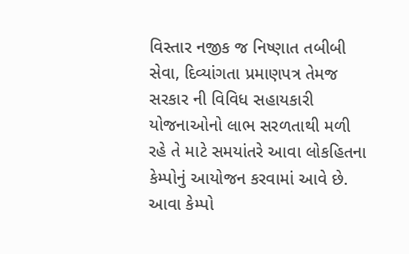વિસ્તાર નજીક જ નિષ્ણાત તબીબી સેવા, દિવ્યાંગતા પ્રમાણપત્ર તેમજ સરકાર ની વિવિધ સહાયકારી યોજનાઓનો લાભ સરળતાથી મળી રહે તે માટે સમયાંતરે આવા લોકહિતના કેમ્પોનું આયોજન કરવામાં આવે છે. આવા કેમ્પો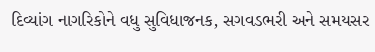દિવ્યાંગ નાગરિકોને વધુ સુવિધાજનક, સગવડભરી અને સમયસર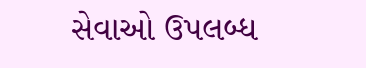સેવાઓ ઉપલબ્ધ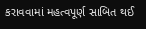કરાવવામાં મહત્વપૂર્ણ સાબિત થઈ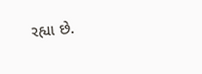રહ્યા છે.